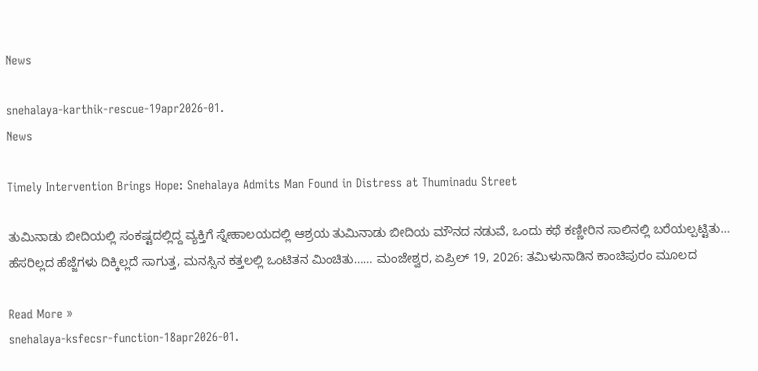News

snehalaya-karthik-rescue-19apr2026-01.
News

Timely Intervention Brings Hope: Snehalaya Admits Man Found in Distress at Thuminadu Street

ತುಮಿನಾಡು ಬೀದಿಯಲ್ಲಿ ಸಂಕಷ್ಟದಲ್ಲಿದ್ದ ವ್ಯಕ್ತಿಗೆ ಸ್ನೇಹಾಲಯದಲ್ಲಿ ಆಶ್ರಯ ತುಮಿನಾಡು ಬೀದಿಯ ಮೌನದ ನಡುವೆ, ಒಂದು ಕಥೆ ಕಣ್ಣೀರಿನ ಸಾಲಿನಲ್ಲಿ ಬರೆಯಲ್ಪಟ್ಟಿತು… ಹೆಸರಿಲ್ಲದ ಹೆಜ್ಜೆಗಳು ದಿಕ್ಕಿಲ್ಲದೆ ಸಾಗುತ್ತ, ಮನಸ್ಸಿನ ಕತ್ತಲಲ್ಲಿ ಒಂಟಿತನ ಮಿಂಚಿತು…… ಮಂಜೇಶ್ವರ, ಏಪ್ರಿಲ್ 19, 2026: ತಮಿಳುನಾಡಿನ ಕಾಂಚಿಪುರಂ ಮೂಲದ

Read More »
snehalaya-ksfecsr-function-18apr2026-01.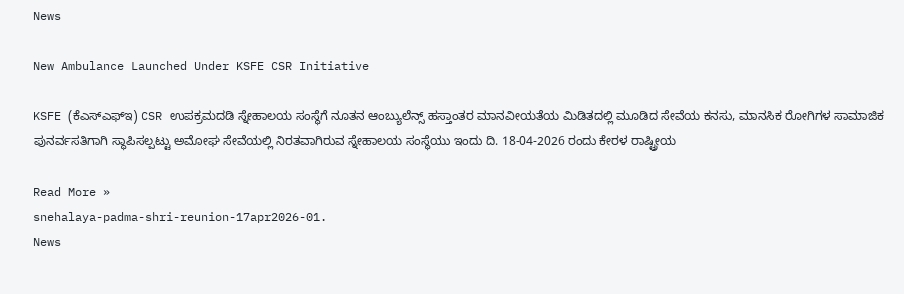News

New Ambulance Launched Under KSFE CSR Initiative

KSFE (ಕೆಎಸ್‌ಎಫ್‌ಇ) CSR ಉಪಕ್ರಮದಡಿ ಸ್ನೇಹಾಲಯ ಸಂಸ್ಥೆಗೆ ನೂತನ ಆಂಬ್ಯುಲೆನ್ಸ್ ಹಸ್ತಾಂತರ ಮಾನವೀಯತೆಯ ಮಿಡಿತದಲ್ಲಿ ಮೂಡಿದ ಸೇವೆಯ ಕನಸು, ಮಾನಸಿಕ ರೋಗಿಗಳ ಸಾಮಾಜಿಕ ಪುನರ್ವಸತಿಗಾಗಿ ಸ್ಥಾಪಿಸಲ್ಪಟ್ಟು ಅಮೋಘ ಸೇವೆಯಲ್ಲಿ ನಿರತವಾಗಿರುವ ಸ್ನೇಹಾಲಯ ಸಂಸ್ಥೆಯು ಇಂದು ದಿ. 18-04-2026 ರಂದು ಕೇರಳ ರಾಷ್ಟ್ರೀಯ

Read More »
snehalaya-padma-shri-reunion-17apr2026-01.
News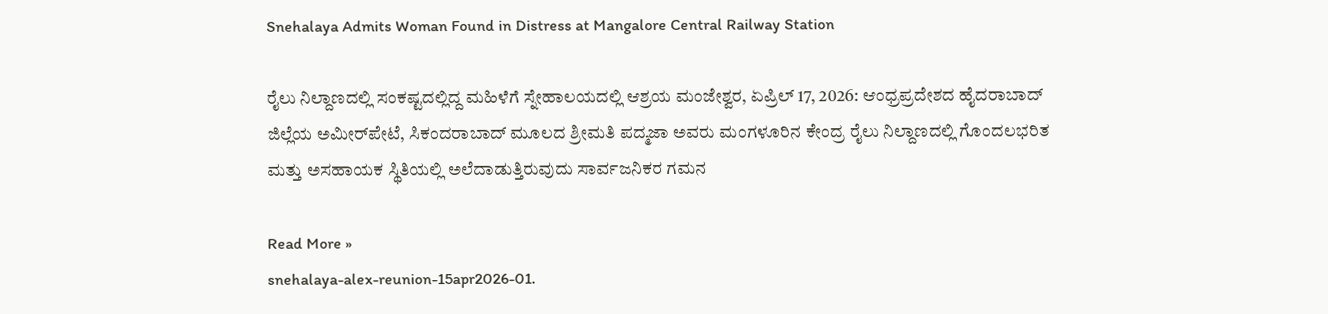Snehalaya Admits Woman Found in Distress at Mangalore Central Railway Station

ರೈಲು ನಿಲ್ದಾಣದಲ್ಲಿ ಸಂಕಷ್ಟದಲ್ಲಿದ್ದ ಮಹಿಳೆಗೆ ಸ್ನೇಹಾಲಯದಲ್ಲಿ ಆಶ್ರಯ ಮಂಜೇಶ್ವರ, ಏಪ್ರಿಲ್ 17, 2026: ಆಂಧ್ರಪ್ರದೇಶದ ಹೈದರಾಬಾದ್ ಜಿಲ್ಲೆಯ ಅಮೀರ್‌ಪೇಟೆ, ಸಿಕಂದರಾಬಾದ್ ಮೂಲದ ಶ್ರೀಮತಿ ಪದ್ಮಜಾ ಅವರು ಮಂಗಳೂರಿನ ಕೇಂದ್ರ ರೈಲು ನಿಲ್ದಾಣದಲ್ಲಿ ಗೊಂದಲಭರಿತ ಮತ್ತು ಅಸಹಾಯಕ ಸ್ಥಿತಿಯಲ್ಲಿ ಅಲೆದಾಡುತ್ತಿರುವುದು ಸಾರ್ವಜನಿಕರ ಗಮನ

Read More »
snehalaya-alex-reunion-15apr2026-01.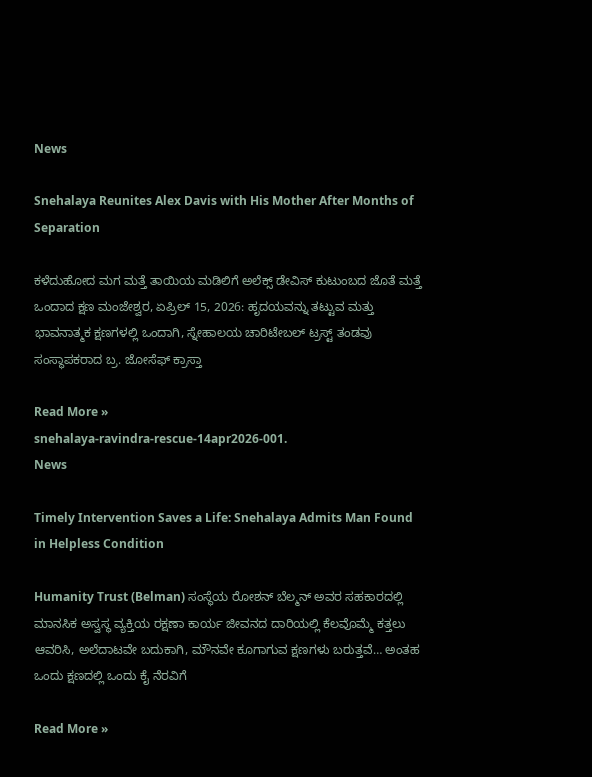News

Snehalaya Reunites Alex Davis with His Mother After Months of Separation

ಕಳೆದುಹೋದ ಮಗ ಮತ್ತೆ ತಾಯಿಯ ಮಡಿಲಿಗೆ ಅಲೆಕ್ಸ್ ಡೇವಿಸ್ ಕುಟುಂಬದ ಜೊತೆ ಮತ್ತೆ ಒಂದಾದ ಕ್ಷಣ ಮಂಜೇಶ್ವರ, ಏಪ್ರಿಲ್ 15, 2026: ಹೃದಯವನ್ನು ತಟ್ಟುವ ಮತ್ತು ಭಾವನಾತ್ಮಕ ಕ್ಷಣಗಳಲ್ಲಿ ಒಂದಾಗಿ, ಸ್ನೇಹಾಲಯ ಚಾರಿಟೇಬಲ್ ಟ್ರಸ್ಟ್ ತಂಡವು ಸಂಸ್ಥಾಪಕರಾದ ಬ್ರ. ಜೋಸೆಫ್ ಕ್ರಾಸ್ತಾ

Read More »
snehalaya-ravindra-rescue-14apr2026-001.
News

Timely Intervention Saves a Life: Snehalaya Admits Man Found in Helpless Condition

Humanity Trust (Belman) ಸಂಸ್ಥೆಯ ರೋಶನ್ ಬೆಲ್ಮನ್ ಅವರ ಸಹಕಾರದಲ್ಲಿ ಮಾನಸಿಕ ಅಸ್ವಸ್ಥ ವ್ಯಕ್ತಿಯ ರಕ್ಷಣಾ ಕಾರ್ಯ ಜೀವನದ ದಾರಿಯಲ್ಲಿ ಕೆಲವೊಮ್ಮೆ ಕತ್ತಲು ಆವರಿಸಿ, ಅಲೆದಾಟವೇ ಬದುಕಾಗಿ, ಮೌನವೇ ಕೂಗಾಗುವ ಕ್ಷಣಗಳು ಬರುತ್ತವೆ… ಅಂತಹ ಒಂದು ಕ್ಷಣದಲ್ಲಿ ಒಂದು ಕೈ ನೆರವಿಗೆ

Read More »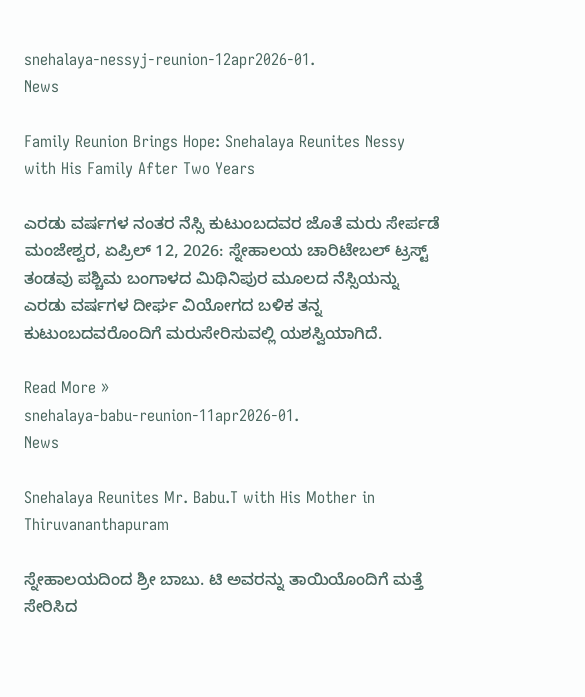snehalaya-nessyj-reunion-12apr2026-01.
News

Family Reunion Brings Hope: Snehalaya Reunites Nessy with His Family After Two Years

ಎರಡು ವರ್ಷಗಳ ನಂತರ ನೆಸ್ಸಿ ಕುಟುಂಬದವರ ಜೊತೆ ಮರು ಸೇರ್ಪಡೆ ಮಂಜೇಶ್ವರ, ಏಪ್ರಿಲ್ 12, 2026: ಸ್ನೇಹಾಲಯ ಚಾರಿಟೇಬಲ್ ಟ್ರಸ್ಟ್ ತಂಡವು ಪಶ್ಚಿಮ ಬಂಗಾಳದ ಮಿಥಿನಿಪುರ ಮೂಲದ ನೆಸ್ಸಿಯನ್ನು ಎರಡು ವರ್ಷಗಳ ದೀರ್ಘ ವಿಯೋಗದ ಬಳಿಕ ತನ್ನ ಕುಟುಂಬದವರೊಂದಿಗೆ ಮರುಸೇರಿಸುವಲ್ಲಿ ಯಶಸ್ವಿಯಾಗಿದೆ.

Read More »
snehalaya-babu-reunion-11apr2026-01.
News

Snehalaya Reunites Mr. Babu.T with His Mother in Thiruvananthapuram

ಸ್ನೇಹಾಲಯದಿಂದ ಶ್ರೀ ಬಾಬು. ಟಿ ಅವರನ್ನು ತಾಯಿಯೊಂದಿಗೆ ಮತ್ತೆ ಸೇರಿಸಿದ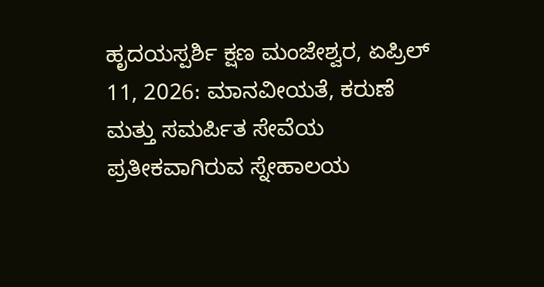ಹೃದಯಸ್ಪರ್ಶಿ ಕ್ಷಣ ಮಂಜೇಶ್ವರ, ಏಪ್ರಿಲ್ 11, 2026: ಮಾನವೀಯತೆ, ಕರುಣೆ ಮತ್ತು ಸಮರ್ಪಿತ ಸೇವೆಯ ಪ್ರತೀಕವಾಗಿರುವ ಸ್ನೇಹಾಲಯ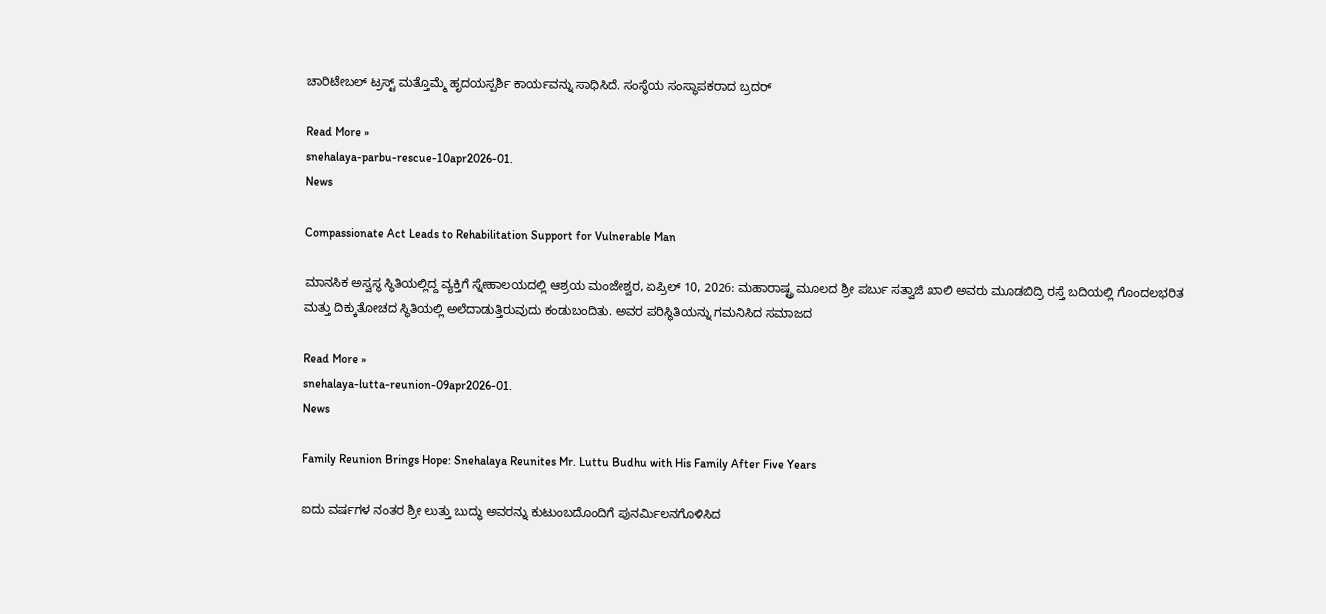ಚಾರಿಟೇಬಲ್ ಟ್ರಸ್ಟ್ ಮತ್ತೊಮ್ಮೆ ಹೃದಯಸ್ಪರ್ಶಿ ಕಾರ್ಯವನ್ನು ಸಾಧಿಸಿದೆ. ಸಂಸ್ಥೆಯ ಸಂಸ್ಥಾಪಕರಾದ ಬ್ರದರ್

Read More »
snehalaya-parbu-rescue-10apr2026-01.
News

Compassionate Act Leads to Rehabilitation Support for Vulnerable Man

ಮಾನಸಿಕ ಅಸ್ವಸ್ಥ ಸ್ಥಿತಿಯಲ್ಲಿದ್ದ ವ್ಯಕ್ತಿಗೆ ಸ್ನೇಹಾಲಯದಲ್ಲಿ ಆಶ್ರಯ ಮಂಜೇಶ್ವರ, ಏಪ್ರಿಲ್ 10, 2026: ಮಹಾರಾಷ್ಟ್ರ ಮೂಲದ ಶ್ರೀ ಪರ್ಬು ಸತ್ವಾಜಿ ಖಾಲಿ ಅವರು ಮೂಡಬಿದ್ರಿ ರಸ್ತೆ ಬದಿಯಲ್ಲಿ ಗೊಂದಲಭರಿತ ಮತ್ತು ದಿಕ್ಕುತೋಚದ ಸ್ಥಿತಿಯಲ್ಲಿ ಅಲೆದಾಡುತ್ತಿರುವುದು ಕಂಡುಬಂದಿತು. ಅವರ ಪರಿಸ್ಥಿತಿಯನ್ನು ಗಮನಿಸಿದ ಸಮಾಜದ

Read More »
snehalaya-lutta-reunion-09apr2026-01.
News

Family Reunion Brings Hope: Snehalaya Reunites Mr. Luttu Budhu with His Family After Five Years

ಐದು ವರ್ಷಗಳ ನಂತರ ಶ್ರೀ ಲುತ್ತು ಬುದ್ಧು ಅವರನ್ನು ಕುಟುಂಬದೊಂದಿಗೆ ಪುನರ್ಮಿಲನಗೊಳಿಸಿದ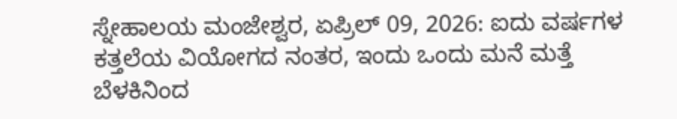ಸ್ನೇಹಾಲಯ ಮಂಜೇಶ್ವರ, ಏಪ್ರಿಲ್ 09, 2026: ಐದು ವರ್ಷಗಳ ಕತ್ತಲೆಯ ವಿಯೋಗದ ನಂತರ, ಇಂದು ಒಂದು ಮನೆ ಮತ್ತೆ ಬೆಳಕಿನಿಂದ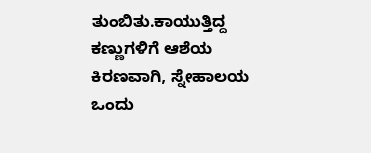ತುಂಬಿತು.ಕಾಯುತ್ತಿದ್ದ ಕಣ್ಣುಗಳಿಗೆ ಆಶೆಯ ಕಿರಣವಾಗಿ, ಸ್ನೇಹಾಲಯ ಒಂದು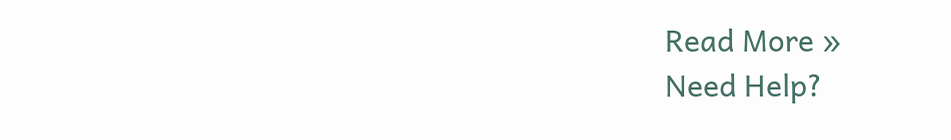Read More »
Need Help?